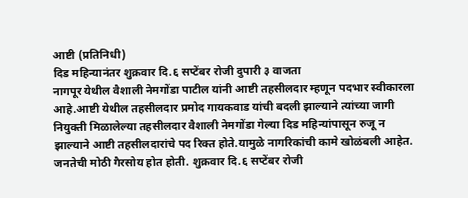आष्टी (प्रतिनिधी)
दिड महिन्यानंतर शुक्रवार दि.६ सप्टेंबर रोजी दुपारी ३ वाजता
नागपूर येथील वैशाली नेमगोंडा पाटील यांनी आष्टी तहसीलदार म्हणून पदभार स्वीकारला
आहे.आष्टी येथील तहसीलदार प्रमोद गायकवाड यांची बदली झाल्याने त्यांच्या जागी
नियुक्ती मिळालेल्या तहसीलदार वैशाली नेमगोंडा गेल्या दिड महिन्यांपासून रुजू न
झाल्याने आष्टी तहसीलदारांचे पद रिक्त होते.यामुळे नागरिकांची कामे खोळंबली आहेत.
जनतेची मोठी गैरसोय होत होती. शुक्रवार दि.६ सप्टेंबर रोजी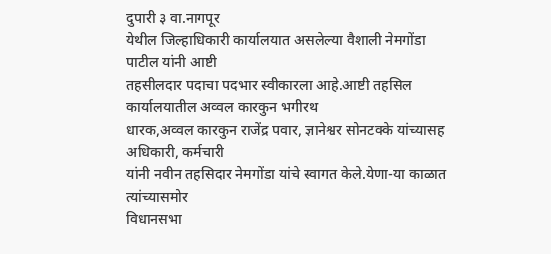दुपारी ३ वा.नागपूर
येथील जिल्हाधिकारी कार्यालयात असलेल्या वैशाली नेमगोंडा पाटील यांनी आष्टी
तहसीलदार पदाचा पदभार स्वीकारला आहे.आष्टी तहसिल कार्यालयातील अव्वल कारकुन भगीरथ
धारक,अव्वल कारकुन राजेंद्र पवार, ज्ञानेश्वर सोनटक्के यांच्यासह अधिकारी, कर्मचारी
यांनी नवीन तहसिदार नेमगोंडा यांचे स्वागत केले.येणा-या काळात त्यांच्यासमोर
विधानसभा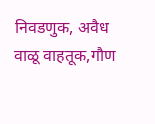निवडणुक, अवैध वाळू वाहतूक,गौण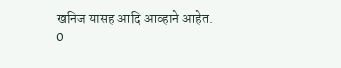खनिज यासह आदि आव्हाने आहेत.
0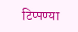टिप्पण्या